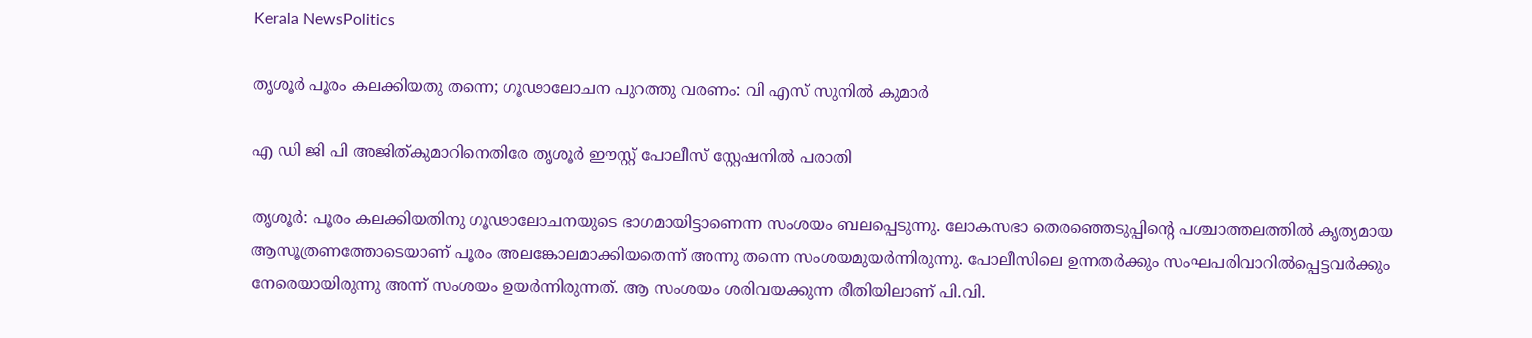Kerala NewsPolitics

തൃശൂര്‍ പൂരം കലക്കിയതു തന്നെ; ഗൂഢാലോചന പുറത്തു വരണം: വി എസ് സുനില്‍ കുമാര്‍

എ ഡി ജി പി അജിത്കുമാറിനെതിരേ തൃശൂര്‍ ഈസ്റ്റ് പോലീസ് സ്റ്റേഷനില്‍ പരാതി

തൃശൂര്‍: പൂരം കലക്കിയതിനു ഗൂഢാലോചനയുടെ ഭാഗമായിട്ടാണെന്ന സംശയം ബലപ്പെടുന്നു. ലോകസഭാ തെരഞ്ഞെടുപ്പിന്റെ പശ്ചാത്തലത്തില്‍ കൃത്യമായ ആസൂത്രണത്തോടെയാണ് പൂരം അലങ്കോലമാക്കിയതെന്ന് അന്നു തന്നെ സംശയമുയര്‍ന്നിരുന്നു. പോലീസിലെ ഉന്നതര്‍ക്കും സംഘപരിവാറില്‍പ്പെട്ടവര്‍ക്കും നേരെയായിരുന്നു അന്ന് സംശയം ഉയര്‍ന്നിരുന്നത്. ആ സംശയം ശരിവയക്കുന്ന രീതിയിലാണ് പി.വി.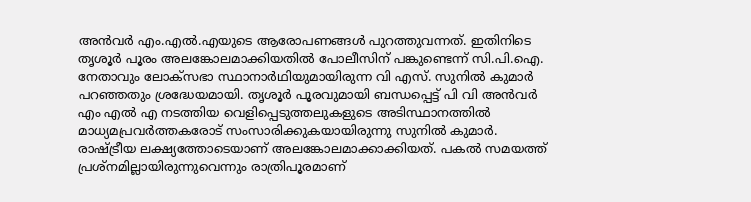അന്‍വര്‍ എം.എല്‍.എയുടെ ആരോപണങ്ങള്‍ പുറത്തുവന്നത്. ഇതിനിടെ തൃശൂര്‍ പൂരം അലങ്കോലമാക്കിയതില്‍ പോലീസിന് പങ്കുണ്ടെന്ന് സി.പി.ഐ. നേതാവും ലോക്‌സഭാ സ്ഥാനാര്‍ഥിയുമായിരുന്ന വി എസ്. സുനില്‍ കുമാര്‍ പറഞ്ഞതും ശ്രദ്ധേയമായി. തൃശൂര്‍ പൂരവുമായി ബന്ധപ്പെട്ട് പി വി അന്‍വര്‍ എം എല്‍ എ നടത്തിയ വെളിപ്പെടുത്തലുകളുടെ അടിസ്ഥാനത്തില്‍ മാധ്യമപ്രവര്‍ത്തകരോട് സംസാരിക്കുകയായിരുന്നു സുനില്‍ കുമാര്‍. രാഷ്ട്രീയ ലക്ഷ്യത്തോടെയാണ് അലങ്കോലമാക്കാക്കിയത്. പകല്‍ സമയത്ത് പ്രശ്‌നമില്ലായിരുന്നുവെന്നും രാത്രിപൂരമാണ്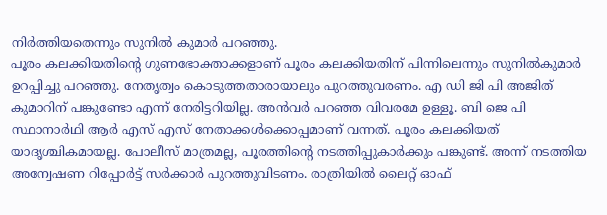നിര്‍ത്തിയതെന്നും സുനില്‍ കുമാര്‍ പറഞ്ഞു.
പൂരം കലക്കിയതിന്റെ ഗുണഭോക്താക്കളാണ് പൂരം കലക്കിയതിന് പിന്നിലെന്നും സുനില്‍കുമാര്‍ ഉറപ്പിച്ചു പറഞ്ഞു. നേതൃത്വം കൊടുത്തതാരായാലും പുറത്തുവരണം. എ ഡി ജി പി അജിത് കുമാറിന് പങ്കുണ്ടോ എന്ന് നേരിട്ടറിയില്ല. അന്‍വര്‍ പറഞ്ഞ വിവരമേ ഉള്ളൂ. ബി ജെ പി സ്ഥാനാര്‍ഥി ആര്‍ എസ് എസ് നേതാക്കള്‍ക്കൊപ്പമാണ് വന്നത്. പൂരം കലക്കിയത് യാദൃശ്ചികമായല്ല. പോലീസ് മാത്രമല്ല, പൂരത്തിന്റെ നടത്തിപ്പുകാര്‍ക്കും പങ്കുണ്ട്. അന്ന് നടത്തിയ അന്വേഷണ റിപ്പോര്‍ട്ട് സര്‍ക്കാര്‍ പുറത്തുവിടണം. രാത്രിയില്‍ ലൈറ്റ് ഓഫ്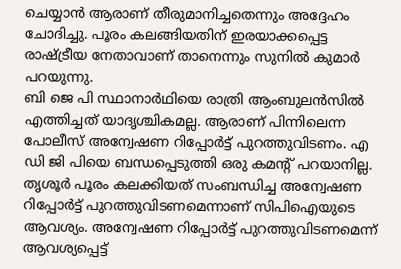ചെയ്യാന്‍ ആരാണ് തീരുമാനിച്ചതെന്നും അദ്ദേഹം ചോദിച്ചു. പൂരം കലങ്ങിയതിന് ഇരയാക്കപ്പെട്ട രാഷ്ട്രീയ നേതാവാണ് താനെന്നും സുനില്‍ കുമാര്‍ പറയുന്നു.
ബി ജെ പി സ്ഥാനാര്‍ഥിയെ രാത്രി ആംബുലന്‍സില്‍ എത്തിച്ചത് യാദൃശ്ചികമല്ല. ആരാണ് പിന്നിലെന്ന പോലീസ് അന്വേഷണ റിപ്പോര്‍ട്ട് പുറത്തുവിടണം. എ ഡി ജി പിയെ ബന്ധപ്പെടുത്തി ഒരു കമന്റ് പറയാനില്ല. തൃശൂര്‍ പൂരം കലക്കിയത് സംബന്ധിച്ച അന്വേഷണ റിപ്പോര്‍ട്ട് പുറത്തുവിടണമെന്നാണ് സിപിഐയുടെ ആവശ്യം. അന്വേഷണ റിപ്പോര്‍ട്ട് പുറത്തുവിടണമെന്ന് ആവശ്യപ്പെട്ട്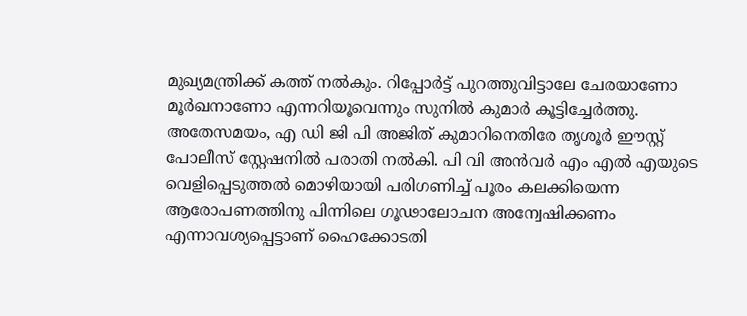മുഖ്യമന്ത്രിക്ക് കത്ത് നല്‍കും. റിപ്പോര്‍ട്ട് പുറത്തുവിട്ടാലേ ചേരയാണോ മൂര്‍ഖനാണോ എന്നറിയൂവെന്നും സുനില്‍ കുമാര്‍ കൂട്ടിച്ചേര്‍ത്തു.
അതേസമയം, എ ഡി ജി പി അജിത് കുമാറിനെതിരേ തൃശൂര്‍ ഈസ്റ്റ് പോലീസ് സ്റ്റേഷനില്‍ പരാതി നല്‍കി. പി വി അന്‍വര്‍ എം എല്‍ എയുടെ വെളിപ്പെടുത്തല്‍ മൊഴിയായി പരിഗണിച്ച് പൂരം കലക്കിയെന്ന ആരോപണത്തിനു പിന്നിലെ ഗൂഢാലോചന അന്വേഷിക്കണം എന്നാവശ്യപ്പെട്ടാണ് ഹൈക്കോടതി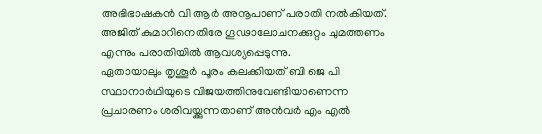അഭിഭാഷകന്‍ വി ആര്‍ അനൂപാണ് പരാതി നല്‍കിയത്. അജിത് കുമാറിനെതിരേ ഗൂഢാലോചനക്കുറ്റം ചുമത്തണം എന്നും പരാതിയില്‍ ആവശ്യപ്പെടുന്നു.
ഏതായാലും തൃശൂര്‍ പൂരം കലക്കിയത് ബി ജെ പി സ്ഥാനാര്‍ഥിയുടെ വിജയത്തിനുവേണ്ടിയാണെന്ന പ്രചാരണം ശരിവയ്ക്കുന്നതാണ് അന്‍വര്‍ എം എല്‍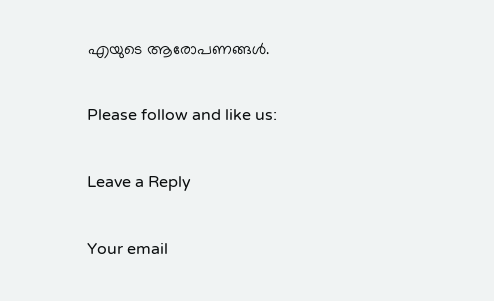എയുടെ ആരോപണങ്ങള്‍.

Please follow and like us:

Leave a Reply

Your email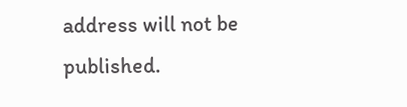address will not be published.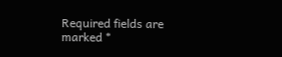Required fields are marked *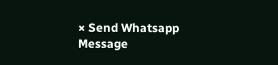× Send Whatsapp Message